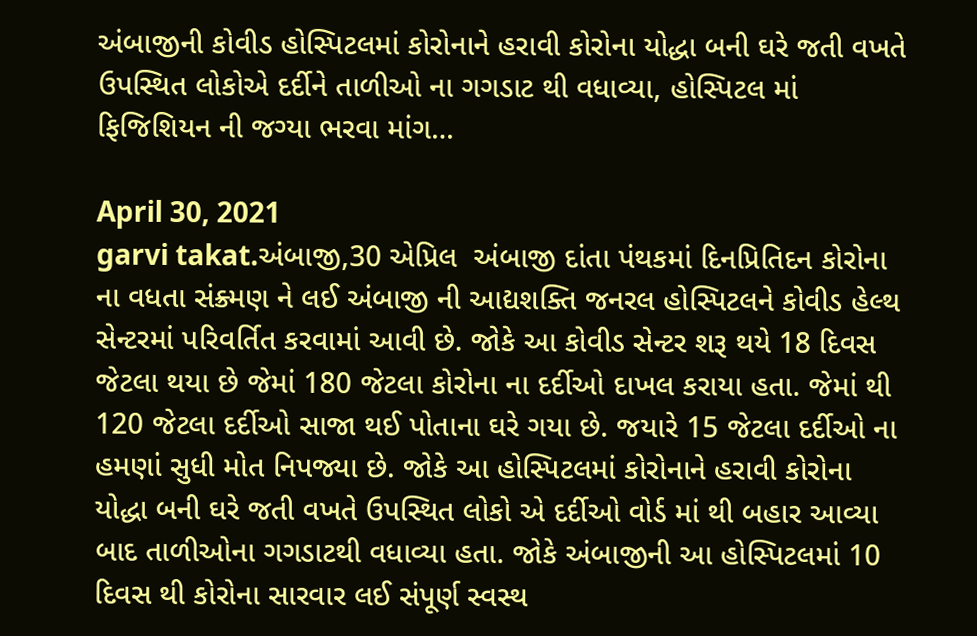અંબાજીની કોવીડ હોસ્પિટલમાં કોરોનાને હરાવી કોરોના યોદ્ધા બની ઘરે જતી વખતે ઉપસ્થિત લોકોએ દર્દીને તાળીઓ ના ગગડાટ થી વધાવ્યા, હોસ્પિટલ માં ફિજિશિયન ની જગ્યા ભરવા માંગ…

April 30, 2021
garvi takat.અંબાજી,30 એપ્રિલ  અંબાજી દાંતા પંથકમાં દિનપ્રિતિદન કોરોના ના વધતા સંક્ર્મણ ને લઈ અંબાજી ની આદ્યશક્તિ જનરલ હોસ્પિટલને કોવીડ હેલ્થ સેન્ટરમાં પરિવર્તિત કરવામાં આવી છે. જોકે આ કોવીડ સેન્ટર શરૂ થયે 18 દિવસ જેટલા થયા છે જેમાં 180 જેટલા કોરોના ના દર્દીઓ દાખલ કરાયા હતા. જેમાં થી 120 જેટલા દર્દીઓ સાજા થઈ પોતાના ઘરે ગયા છે. જયારે 15 જેટલા દર્દીઓ ના હમણાં સુધી મોત નિપજ્યા છે. જોકે આ હોસ્પિટલમાં કોરોનાને હરાવી કોરોના યોદ્ધા બની ઘરે જતી વખતે ઉપસ્થિત લોકો એ દર્દીઓ વોર્ડ માં થી બહાર આવ્યા બાદ તાળીઓના ગગડાટથી વધાવ્યા હતા. જોકે અંબાજીની આ હોસ્પિટલમાં 10 દિવસ થી કોરોના સારવાર લઈ સંપૂર્ણ સ્વસ્થ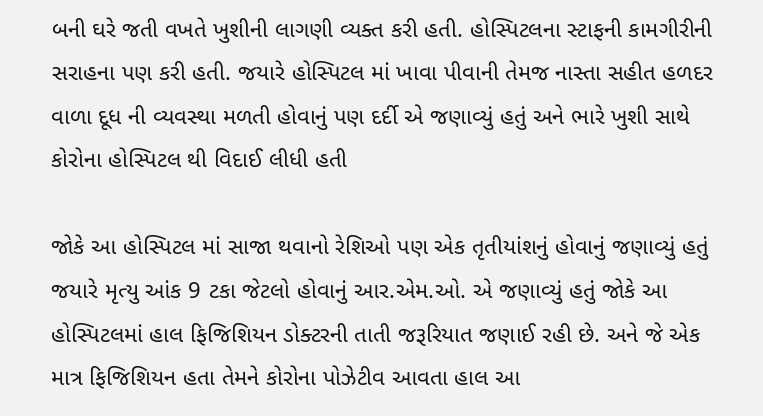બની ઘરે જતી વખતે ખુશીની લાગણી વ્યક્ત કરી હતી. હોસ્પિટલના સ્ટાફની કામગીરીની સરાહના પણ કરી હતી. જયારે હોસ્પિટલ માં ખાવા પીવાની તેમજ નાસ્તા સહીત હળદર વાળા દૂધ ની વ્યવસ્થા મળતી હોવાનું પણ દર્દી એ જણાવ્યું હતું અને ભારે ખુશી સાથે કોરોના હોસ્પિટલ થી વિદાઈ લીધી હતી

જોકે આ હોસ્પિટલ માં સાજા થવાનો રેશિઓ પણ એક તૃતીયાંશનું હોવાનું જણાવ્યું હતું જયારે મૃત્યુ આંક 9 ટકા જેટલો હોવાનું આર.એમ.ઓ. એ જણાવ્યું હતું જોકે આ હોસ્પિટલમાં હાલ ફિજિશિયન ડોક્ટરની તાતી જરૂરિયાત જણાઈ રહી છે. અને જે એક માત્ર ફિજિશિયન હતા તેમને કોરોના પોઝેટીવ આવતા હાલ આ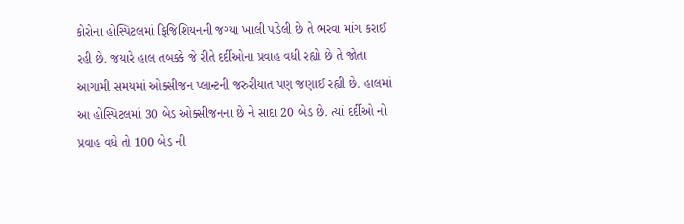કોરોના હોસ્પિટલમાં ફિજિશિયનની જગ્યા ખાલી પડેલી છે તે ભરવા માંગ કરાઈ રહી છે. જયારે હાલ તબક્કે જે રીતે દર્દીઓના પ્રવાહ વધી રહ્યો છે તે જોતા આગામી સમયમાં ઓક્સીજન પ્લાન્ટની જરુરીયાત પણ જણાઈ રહ્યી છે. હાલમાં આ હોસ્પિટલમાં 30 બેડ ઓક્સીજનના છે ને સાદા 20 બેડ છે. ત્યાં દર્દીઓ નો પ્રવાહ વધે તો 100 બેડ ની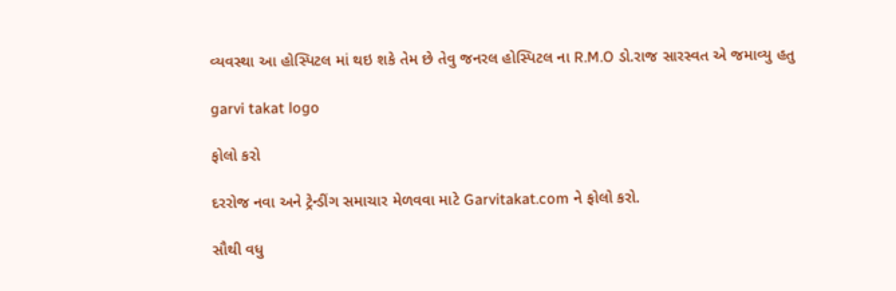વ્યવસ્થા આ હોસ્પિટલ માં થઇ શકે તેમ છે તેવુ જનરલ હોસ્પિટલ ના R.M.O ડો.રાજ સારસ્વત એ જમાવ્યુ હતુ

garvi takat logo

ફોલો કરો

દરરોજ નવા અને ટ્રેન્ડીંગ સમાચાર મેળવવા માટે Garvitakat.com ને ફોલો કરો.

સૌથી વધુ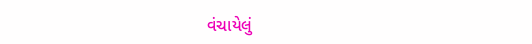વંચાયેલું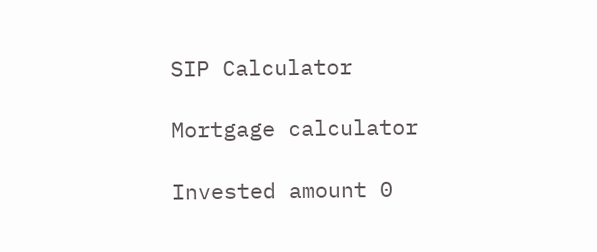SIP Calculator

Mortgage calculator

Invested amount 0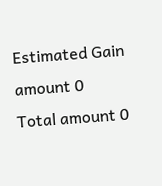Estimated Gain amount 0
Total amount 0